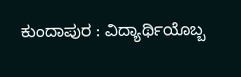ಕುಂದಾಪುರ : ವಿದ್ಯಾರ್ಥಿಯೊಬ್ಬ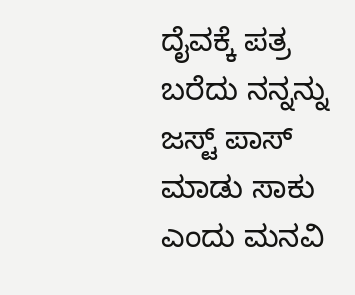ದೈವಕ್ಕೆ ಪತ್ರ ಬರೆದು ನನ್ನನ್ನು ಜಸ್ಟ್ ಪಾಸ್ ಮಾಡು ಸಾಕು ಎಂದು ಮನವಿ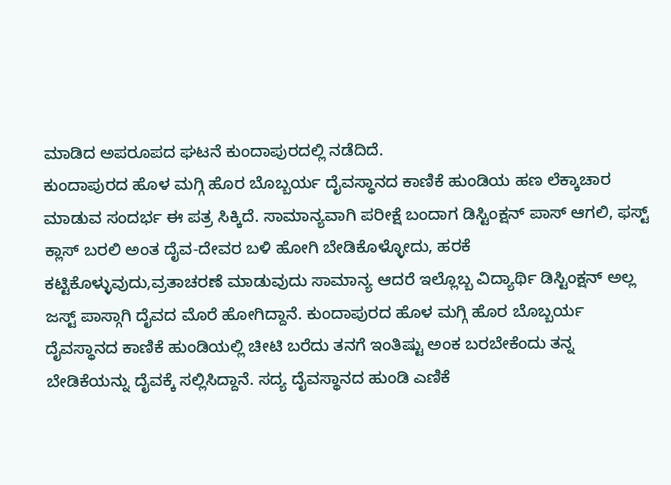ಮಾಡಿದ ಅಪರೂಪದ ಘಟನೆ ಕುಂದಾಪುರದಲ್ಲಿ ನಡೆದಿದೆ.
ಕುಂದಾಪುರದ ಹೊಳ ಮಗ್ಗಿ ಹೊರ ಬೊಬ್ಬರ್ಯ ದೈವಸ್ಥಾನದ ಕಾಣಿಕೆ ಹುಂಡಿಯ ಹಣ ಲೆಕ್ಕಾಚಾರ ಮಾಡುವ ಸಂದರ್ಭ ಈ ಪತ್ರ ಸಿಕ್ಕಿದೆ. ಸಾಮಾನ್ಯವಾಗಿ ಪರೀಕ್ಷೆ ಬಂದಾಗ ಡಿಸ್ಟಿಂಕ್ಷನ್ ಪಾಸ್ ಆಗಲಿ, ಫಸ್ಟ್ ಕ್ಲಾಸ್ ಬರಲಿ ಅಂತ ದೈವ-ದೇವರ ಬಳಿ ಹೋಗಿ ಬೇಡಿಕೊಳ್ಳೋದು, ಹರಕೆ ಕಟ್ಟಿಕೊಳ್ಳುವುದು,ವ್ರತಾಚರಣೆ ಮಾಡುವುದು ಸಾಮಾನ್ಯ ಆದರೆ ಇಲ್ಲೊಬ್ಬ ವಿದ್ಯಾರ್ಥಿ ಡಿಸ್ಟಿಂಕ್ಷನ್ ಅಲ್ಲ ಜಸ್ಟ್ ಪಾಸ್ಗಾಗಿ ದೈವದ ಮೊರೆ ಹೋಗಿದ್ದಾನೆ. ಕುಂದಾಪುರದ ಹೊಳ ಮಗ್ಗಿ ಹೊರ ಬೊಬ್ಬರ್ಯ ದೈವಸ್ಥಾನದ ಕಾಣಿಕೆ ಹುಂಡಿಯಲ್ಲಿ ಚೀಟಿ ಬರೆದು ತನಗೆ ಇಂತಿಷ್ಟು ಅಂಕ ಬರಬೇಕೆಂದು ತನ್ನ ಬೇಡಿಕೆಯನ್ನು ದೈವಕ್ಕೆ ಸಲ್ಲಿಸಿದ್ದಾನೆ. ಸದ್ಯ ದೈವಸ್ಥಾನದ ಹುಂಡಿ ಎಣಿಕೆ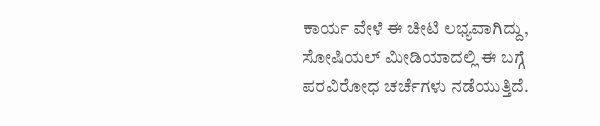ಕಾರ್ಯ ವೇಳೆ ಈ ಚೀಟಿ ಲಭ್ಯವಾಗಿದ್ದು, ಸೋಷಿಯಲ್ ಮೀಡಿಯಾದಲ್ಲಿ ಈ ಬಗ್ಗೆ ಪರವಿರೋಧ ಚರ್ಚೆಗಳು ನಡೆಯುತ್ತಿದೆ.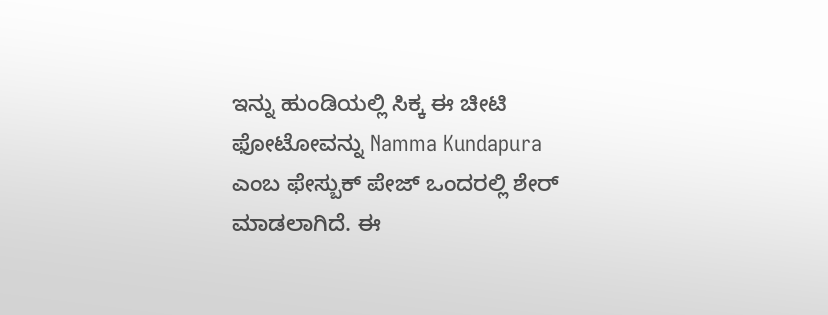ಇನ್ನು ಹುಂಡಿಯಲ್ಲಿ ಸಿಕ್ಕ ಈ ಚೀಟಿ ಫೋಟೋವನ್ನು Namma Kundapura ಎಂಬ ಫೇಸ್ಬುಕ್ ಪೇಜ್ ಒಂದರಲ್ಲಿ ಶೇರ್ ಮಾಡಲಾಗಿದೆ. ಈ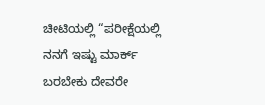ಚೀಟಿಯಲ್ಲಿ “ಪರೀಕ್ಷೆಯಲ್ಲಿ ನನಗೆ ಇಷ್ಟು ಮಾರ್ಕ್ ಬರಬೇಕು ದೇವರೇ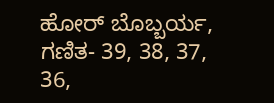ಹೋರ್ ಬೊಬ್ಬರ್ಯ, ಗಣಿತ- 39, 38, 37, 36,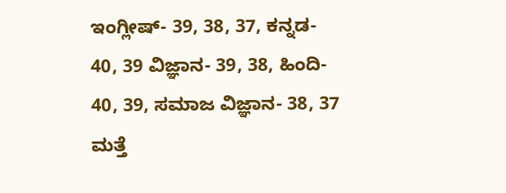ಇಂಗ್ಲೀಷ್- 39, 38, 37, ಕನ್ನಡ- 40, 39 ವಿಜ್ಞಾನ- 39, 38, ಹಿಂದಿ- 40, 39, ಸಮಾಜ ವಿಜ್ಞಾನ- 38, 37 ಮತ್ತೆ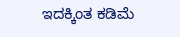ಇದಕ್ಕಿಂತ ಕಡಿಮೆ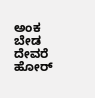ಅಂಕ ಬೇಡ ದೇವರೆ ಹೋರ್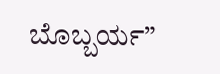ಬೊಬ್ಬರ್ಯ”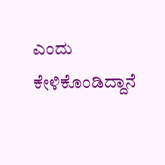ಎಂದು ಕೇಳಿಕೊಂಡಿದ್ದಾನೆ